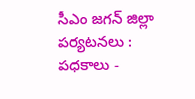సీఎం జగన్ జిల్లా పర్యటనలు : పధకాలు -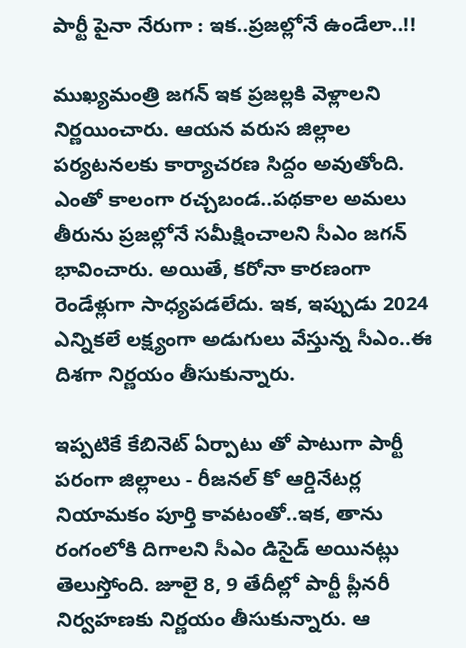పార్టీ పైనా నేరుగా : ఇక..ప్రజల్లోనే ఉండేలా..!!

ముఖ్యమంత్రి జగన్ ఇక ప్రజల్లకి వెళ్లాలని నిర్ణయించారు. ఆయన వరుస జిల్లాల పర్యటనలకు కార్యాచరణ సిద్దం అవుతోంది. ఎంతో కాలంగా రచ్చబండ..పథకాల అమలు తీరును ప్రజల్లోనే సమీక్షించాలని సీఎం జగన్ భావించారు. అయితే, కరోనా కారణంగా రెండేళ్లుగా సాధ్యపడలేదు. ఇక, ఇప్పుడు 2024 ఎన్నికలే లక్ష్యంగా అడుగులు వేస్తున్న సీఎం..ఈ దిశగా నిర్ణయం తీసుకున్నారు.

ఇప్పటికే కేబినెట్ ఏర్పాటు తో పాటుగా పార్టీ పరంగా జిల్లాలు - రీజనల్ కో ఆర్డినేటర్ల నియామకం పూర్తి కావటంతో..ఇక, తాను రంగంలోకి దిగాలని సీఎం డిసైడ్ అయినట్లు తెలుస్తోంది. జూలై 8, 9 తేదీల్లో పార్టీ ప్లీనరీ నిర్వహణకు నిర్ణయం తీసుకున్నారు. ఆ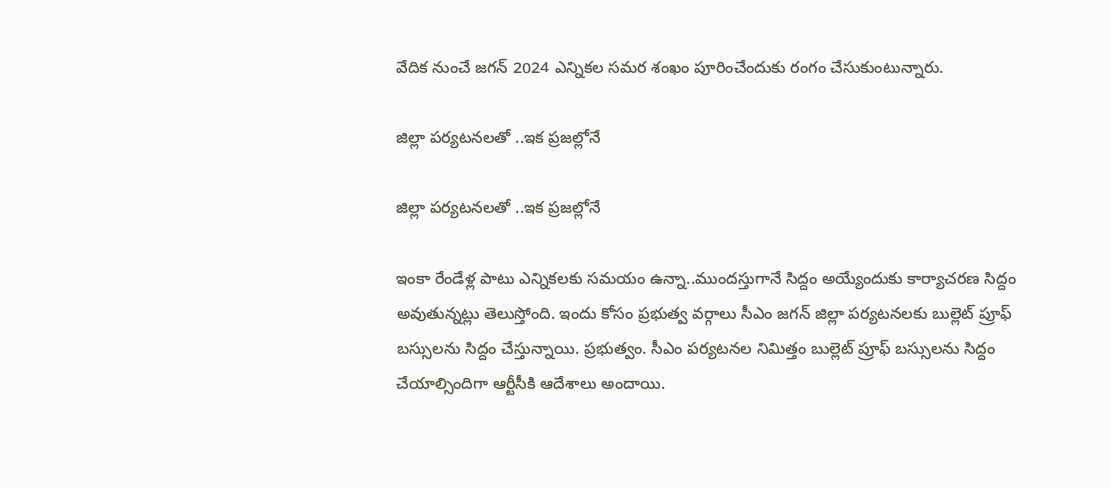వేదిక నుంచే జగన్ 2024 ఎన్నికల సమర శంఖం పూరించేందుకు రంగం చేసుకుంటున్నారు.

జిల్లా పర్యటనలతో ..ఇక ప్రజల్లోనే

జిల్లా పర్యటనలతో ..ఇక ప్రజల్లోనే

ఇంకా రేండేళ్ల పాటు ఎన్నికలకు సమయం ఉన్నా..ముందస్తుగానే సిద్దం అయ్యేందుకు కార్యాచరణ సిద్దం అవుతున్నట్లు తెలుస్తోంది. ఇందు కోసం ప్రభుత్వ వర్గాలు సీఎం జగన్ జిల్లా పర్యటనలకు బుల్లెట్ ప్రూఫ్ బస్సులను సిద్దం చేస్తున్నాయి. ప్రభుత్వం. సీఎం పర్యటనల నిమిత్తం బుల్లెట్ ప్రూఫ్ బస్సులను సిద్దం చేయాల్సిందిగా ఆర్టీసీకి ఆదేశాలు అందాయి.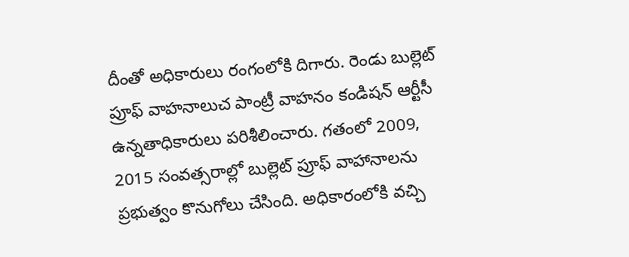దీంతో అధికారులు రంగంలోకి దిగారు. రెండు బుల్లెట్ ప్రూఫ్ వాహనాలుచ పాంట్రీ వాహనం కండిషన్‌ ఆర్టీసీ ఉన్నతాధికారులు పరిశీలించారు. గతంలో 2009, 2015 సంవత్సరాల్లో బుల్లెట్ ప్రూఫ్ వాహానాలను ప్రభుత్వం కొనుగోలు చేసింది. అధికారంలోకి వచ్చి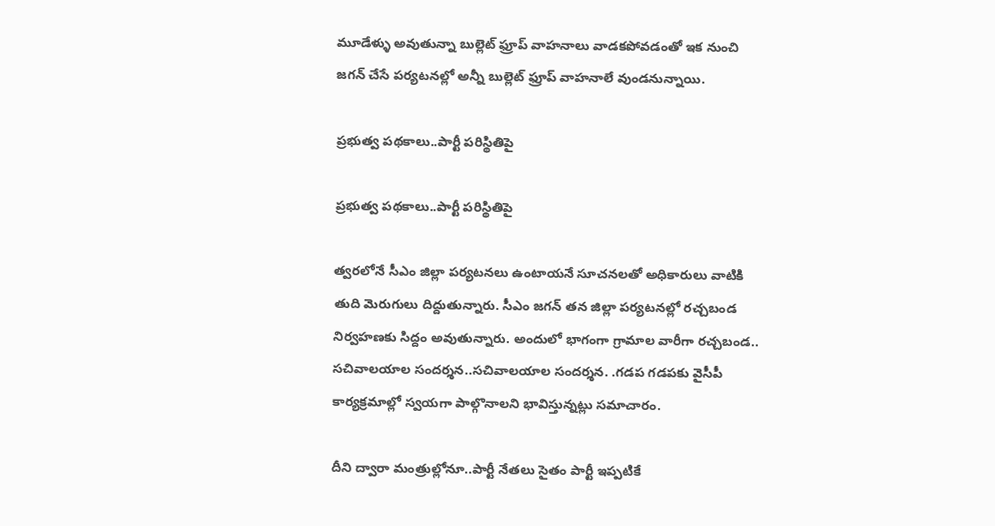మూడేళ్ళు అవుతున్నా బుల్లెట్ ఫ్రూప్ వాహనాలు వాడకపోవడంతో ఇక నుంచి జగన్ చేసే పర్యటనల్లో అన్నీ బుల్లెట్ ఫ్రూప్ వాహనాలే వుండనున్నాయి.

ప్రభుత్వ పథకాలు..పార్టీ పరిస్థితిపై

ప్రభుత్వ పథకాలు..పార్టీ పరిస్థితిపై

త్వరలోనే సీఎం జిల్లా పర్యటనలు ఉంటాయనే సూచనలతో అధికారులు వాటికి తుది మెరుగులు దిద్దుతున్నారు. సీఎం జగన్ తన జిల్లా పర్యటనల్లో రచ్చబండ నిర్వహణకు సిద్దం అవుతున్నారు. అందులో భాగంగా గ్రామాల వారీగా రచ్చబండ.. సచివాలయాల సందర్శన..సచివాలయాల సందర్శన. .గడప గడపకు వైసీపీ కార్యక్రమాల్లో స్వయగా పాల్గొనాలని భావిస్తున్నట్లు సమాచారం.

దీని ద్వారా మంత్రుల్లోనూ..పార్టీ నేతలు సైతం పార్టీ ఇప్పటికే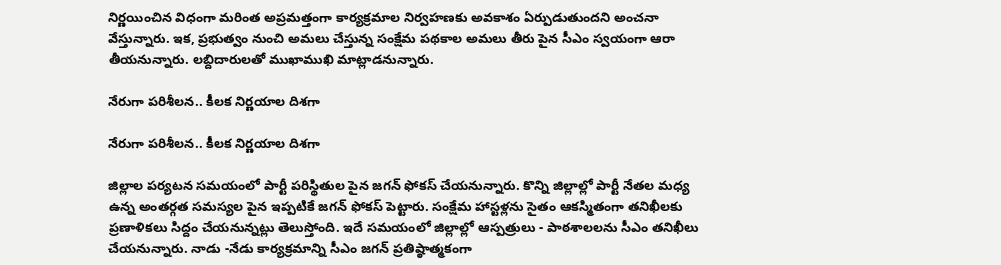నిర్ణయించిన విధంగా మరింత అప్రమత్తంగా కార్యక్రమాల నిర్వహణకు అవకాశం ఏర్పుడుతుందని అంచనా వేస్తున్నారు. ఇక, ప్రభుత్వం నుంచి అమలు చేస్తున్న సంక్షేమ పథకాల అమలు తీరు పైన సీఎం స్వయంగా ఆరా తీయనున్నారు. లబ్దిదారులతో ముఖాముఖి మాట్లాడనున్నారు.

నేరుగా పరిశీలన.. కీలక నిర్ణయాల దిశగా

నేరుగా పరిశీలన.. కీలక నిర్ణయాల దిశగా

జిల్లాల పర్యటన సమయంలో పార్టీ పరిస్థితుల పైన జగన్ ఫోకస్ చేయనున్నారు. కొన్ని జిల్లాల్లో పార్టీ నేతల మధ్య ఉన్న అంతర్గత సమస్యల పైన ఇప్పటికే జగన్ ఫోకస్ పెట్టారు. సంక్షేమ హాస్టళ్లను సైతం ఆకస్మితంగా తనిఖీలకు ప్రణాళికలు సిద్దం చేయనున్నట్లు తెలుస్తోంది. ఇదే సమయంలో జిల్లాల్లో ఆస్పత్రులు - పాఠశాలలను సీఎం తనిఖీలు చేయనున్నారు. నాడు -నేడు కార్యక్రమాన్ని సీఎం జగన్ ప్రతిష్ఠాత్మకంగా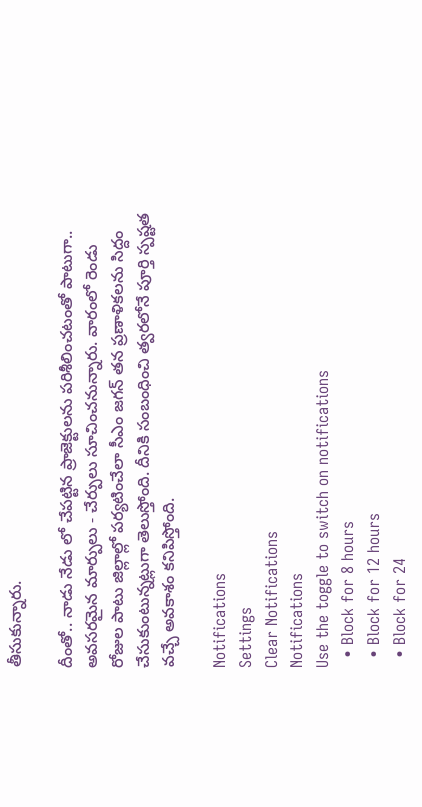తీసుకున్నారు.

దీంతో.. నాడు నేడు లో చేపట్టిన ప్రాజెక్టులను పరిశీలించటంతో పాటుగా.. అవసరమైన మార్పులు - చేర్పులు సూచించనున్నారు. వారంలో రెండు రోజుల పాటు జిల్లాల్లో పర్యటించేలా సీఎం జగన్ తన ప్రణాళికలను సిద్దం చేసుకుంటున్నట్లుగా తెలుస్తోంది. దీనికి సంబంధించి త్వరలోనే పూర్తి స్పష్టత వచ్చే అవకాశం కనిపిస్తోంది.

Notifications
Settings
Clear Notifications
Notifications
Use the toggle to switch on notifications
  • Block for 8 hours
  • Block for 12 hours
  • Block for 24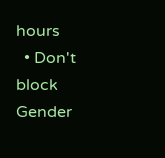hours
  • Don't block
Gender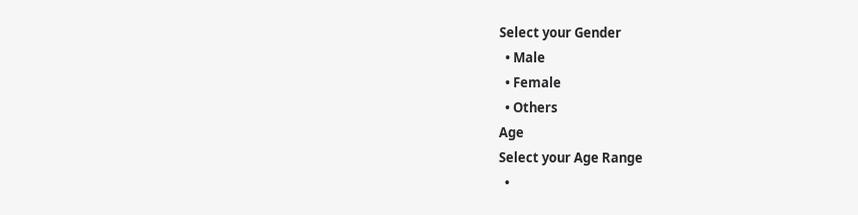Select your Gender
  • Male
  • Female
  • Others
Age
Select your Age Range
  •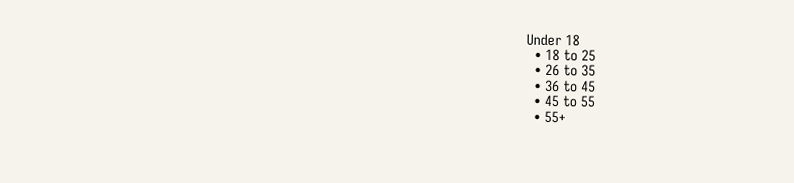Under 18
  • 18 to 25
  • 26 to 35
  • 36 to 45
  • 45 to 55
  • 55+